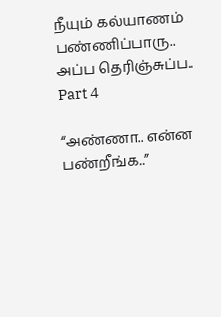நீயும் கல்யாணம் பண்ணிப்பாரு.. அப்ப தெரிஞ்சுப்ப.. Part 4

“அண்ணா.. என்ன பண்றீங்க..”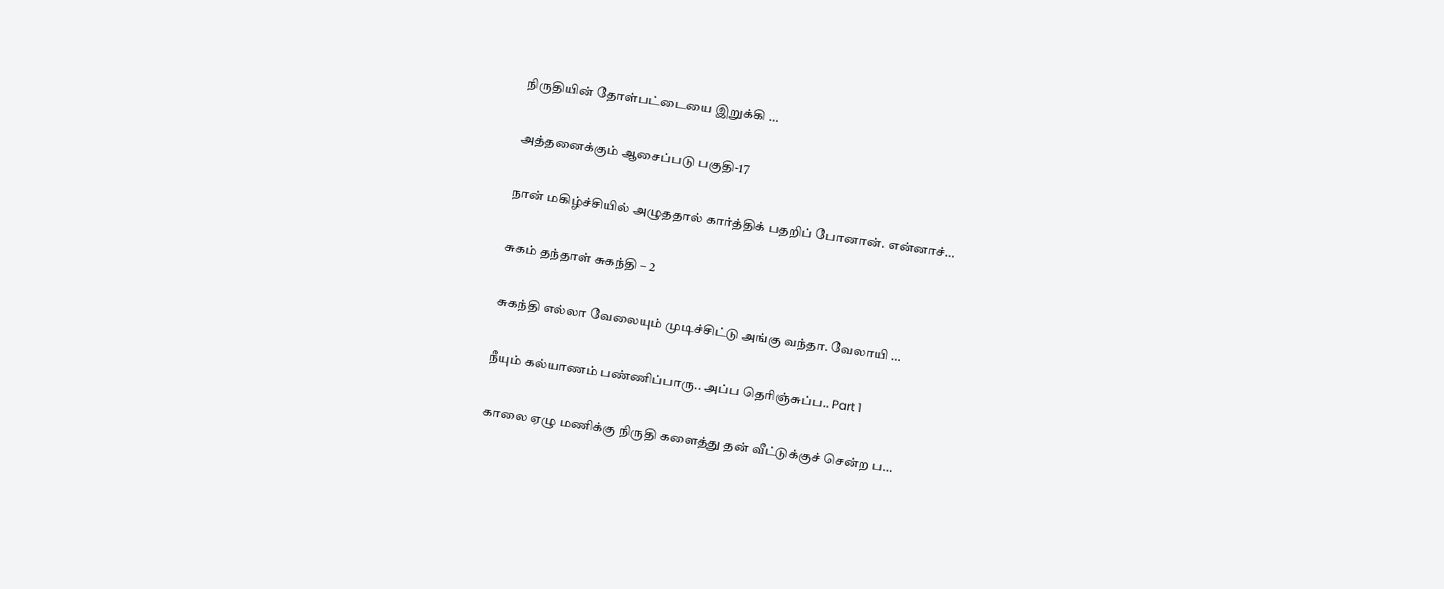நிருதியின் தோள்பட்டையை இறுக்கி …

அத்தனைக்கும் ஆசைப்படு பகுதி-17

நான் மகிழ்ச்சியில் அழுததால் கார்த்திக் பதறிப் போனான். என்னாச்…

சுகம் தந்தாள் சுகந்தி – 2

சுகந்தி எல்லா வேலையும் முடிச்சிட்டு அங்கு வந்தா. வேலாயி …

நீயும் கல்யாணம் பண்ணிப்பாரு.. அப்ப தெரிஞ்சுப்ப.. Part 1

காலை ஏழு மணிக்கு நிருதி களைத்து தன் வீட்டுக்குச் சென்ற ப…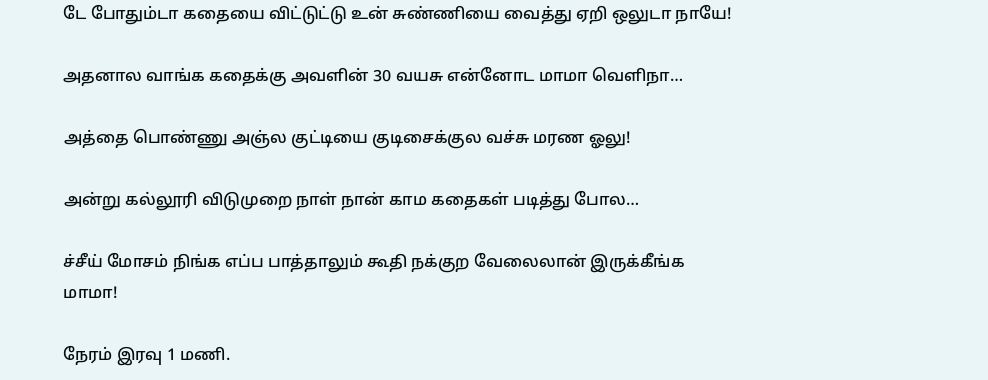டே போதும்டா கதையை விட்டுட்டு உன் சுண்ணியை வைத்து ஏறி ஒலுடா நாயே!

அதனால வாங்க கதைக்கு அவளின் 30 வயசு என்னோட மாமா வெளிநா…

அத்தை பொண்ணு அஞ்ல குட்டியை குடிசைக்குல வச்சு மரண ஓலு!

அன்று கல்லூரி விடுமுறை நாள் நான் காம கதைகள் படித்து போல…

ச்சீய் மோசம் நிங்க எப்ப பாத்தாலும் கூதி நக்குற வேலைலான் இருக்கீங்க மாமா!

நேரம் இரவு 1 மணி.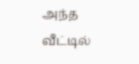அந்த வீட்டில்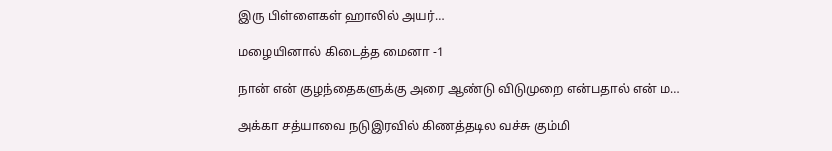இரு பிள்ளைகள் ஹாலில் அயர்…

மழையினால் கிடைத்த மைனா -1

நான் என் குழந்தைகளுக்கு அரை ஆண்டு விடுமுறை என்பதால் என் ம…

அக்கா சத்யாவை நடுஇரவில் கிணத்தடில வச்சு கும்மி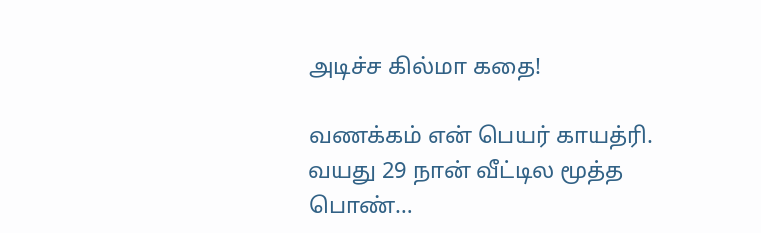அடிச்ச கில்மா கதை!

வணக்கம் என் பெயர் காயத்ரி. வயது 29 நான் வீட்டில மூத்த பொண்…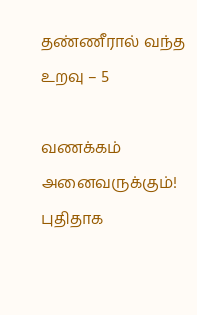தண்ணீரால் வந்த உறவு – 5

வணக்கம் அனைவருக்கும்! புதிதாக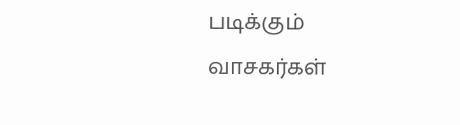படிக்கும் வாசகர்கள்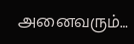அனைவரும்…